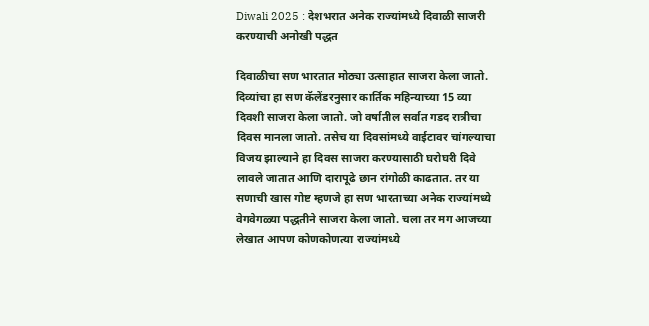Diwali 2025 : देशभरात अनेक राज्यांमध्ये दिवाळी साजरी करण्याची अनोखी पद्धत

दिवाळीचा सण भारतात मोठ्या उत्साहात साजरा केला जातो. दिव्यांचा हा सण कॅलेंडरनुसार कार्तिक महिन्याच्या 15 व्या दिवशी साजरा केला जातो. जो वर्षातील सर्वात गडद रात्रीचा दिवस मानला जातो. तसेच या दिवसांमध्ये वाईटावर चांगल्याचा विजय झाल्याने हा दिवस साजरा करण्यासाठी घरोघरी दिवे लावले जातात आणि दारापूढे छान रांगोळी काढतात. तर या सणाची खास गोष्ट म्हणजे हा सण भारताच्या अनेक राज्यांमध्ये वेगवेगळ्या पद्धतीने साजरा केला जातो. चला तर मग आजच्या लेखात आपण कोणकोणत्या राज्यांमध्ये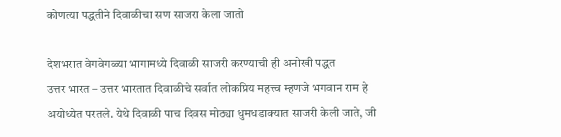कोणत्या पद्धतीने दिवाळीचा सण साजरा केला जातो

देशभरात वेगवेगळ्या भागामध्ये दिवाळी साजरी करण्याची ही अनोखी पद्धत
उत्तर भारत – उत्तर भारतात दिवाळीचे सर्वात लोकप्रिय महत्त्व म्हणजे भगवान राम हे अयोध्येत परतले. येथे दिवाळी पाच दिवस मोठ्या धुमधडाक्यात साजरी केली जाते, जी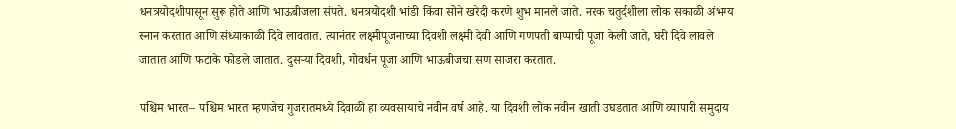धनत्रयोदशीपासून सुरू होते आणि भाऊबीजला संपते. धनत्रयोदशी भांडी किंवा सोने खरेदी करणे शुभ मानले जाते. नरक चतुर्दशीला लोक सकाळी अंभग्य स्नान करतात आणि संध्याकाळी दिवे लावतात. त्यानंतर लक्ष्मीपूजनाच्या दिवशी लक्ष्मी देवी आणि गणपती बाप्पाची पूजा केली जाते, घरी दिवे लावले जातात आणि फटाके फोडले जातात. दुसऱ्या दिवशी, गोवर्धन पूजा आणि भाऊबीजचा सण साजरा करतात.

पश्चिम भारत– पश्चिम भारत म्हणजेच गुजरातमध्ये दिवाळी हा व्यवसायाचे नवीन वर्ष आहे. या दिवशी लोक नवीन खाती उघडतात आणि व्यापारी समुदाय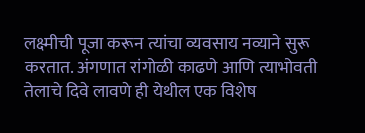लक्ष्मीची पूजा करून त्यांचा व्यवसाय नव्याने सुरू करतात. अंगणात रांगोळी काढणे आणि त्याभोवती तेलाचे दिवे लावणे ही येथील एक विशेष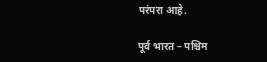परंपरा आहे.

पूर्व भारत – पश्चिम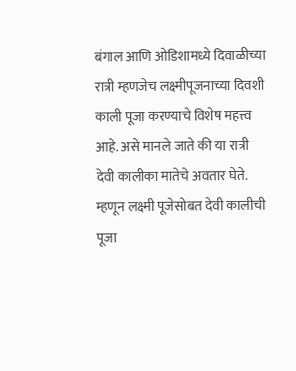बंगाल आणि ओडिशामध्ये दिवाळीच्या रात्री म्हणजेच लक्ष्मीपूजनाच्या दिवशी काली पूजा करण्याचे विशेष महत्त्व आहे. असे मानले जाते की या रात्री देवी कालीका मातेचे अवतार घेते. म्हणून लक्ष्मी पूजेसोबत देवी कालीची पूजा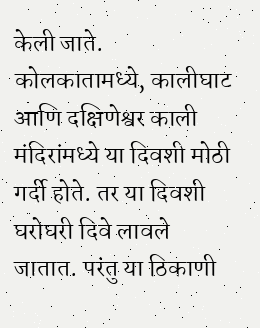केली जाते. कोलकातामध्ये, कालीघाट आणि दक्षिणेश्वर काली मंदिरांमध्ये या दिवशी मोठी गर्दी होते. तर या दिवशी घरोघरी दिवे लावले जातात. परंतु या ठिकाणी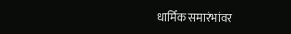धार्मिक समारंभांवर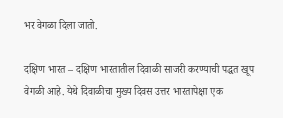भर वेगळा दिला जातो.

दक्षिण भारत – दक्षिण भारतातील दिवाळी साजरी करण्याची पद्धत खूप वेगळी आहे. येथे दिवाळीचा मुख्य दिवस उत्तर भारतापेक्षा एक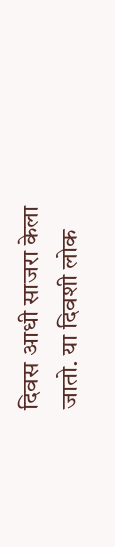दिवस आधी साजरा केला जातो. या दिवशी लोक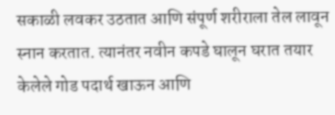सकाळी लवकर उठतात आणि संपूर्ण शरीराला तेल लावून स्नान करतात. त्यानंतर नवीन कपडे घालून घरात तयार केलेले गोड पदार्थ खाऊन आणि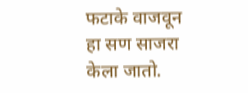फटाके वाजवून हा सण साजरा केला जातो.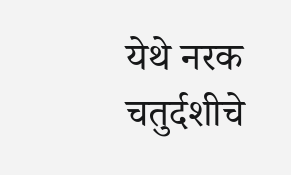येथे नरक चतुर्दशीचे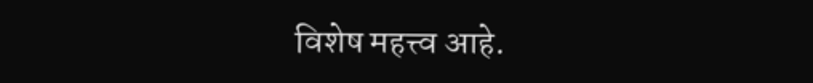विशेष महत्त्व आहे.